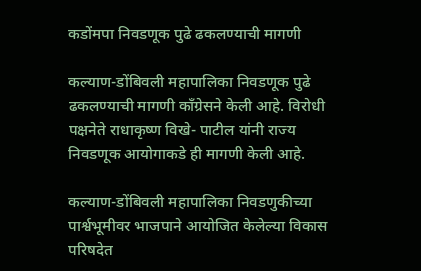कडोंमपा निवडणूक पुढे ढकलण्याची मागणी

कल्याण-डोंबिवली महापालिका निवडणूक पुढे ढकलण्याची मागणी काँग्रेसने केली आहे. विरोधी पक्षनेते राधाकृष्ण विखे- पाटील यांनी राज्य निवडणूक आयोगाकडे ही मागणी केली आहे.

कल्याण-डोंबिवली महापालिका निवडणुकीच्या पार्श्वभूमीवर भाजपाने आयोजित केलेल्या विकास परिषदेत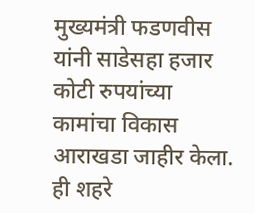मुख्यमंत्री फडणवीस यांनी साडेसहा हजार कोटी रुपयांच्या कामांचा विकास आराखडा जाहीर केला. ही शहरे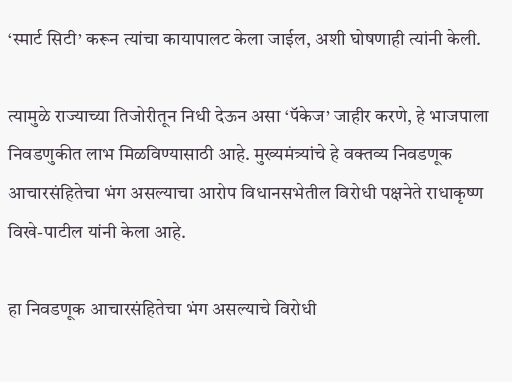‘स्मार्ट सिटी’ करून त्यांचा कायापालट केला जाईल, अशी घोषणाही त्यांनी केली.

त्यामुळे राज्याच्या तिजोरीतून निधी देऊन असा ‘पॅकेज’ जाहीर करणे, हे भाजपाला निवडणुकीत लाभ मिळविण्यासाठी आहे. मुख्यमंत्र्यांचे हे वक्तव्य निवडणूक आचारसंहितेचा भंग असल्याचा आरोप विधानसभेतील विरोधी पक्षनेते राधाकृष्ण विखे-पाटील यांनी केला आहे.

हा निवडणूक आचारसंहितेचा भंग असल्याचे विरोधी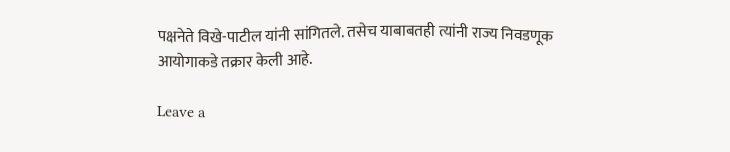पक्षनेते विखे-पाटील यांनी सांगितले. तसेच याबाबतही त्यांनी राज्य निवडणूक आयोगाकडे तक्रार केली आहे.

Leave a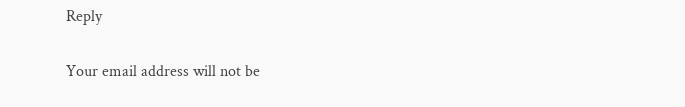Reply

Your email address will not be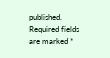published. Required fields are marked *